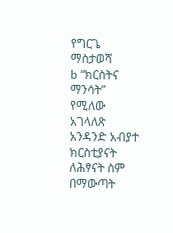የግርጌ ማስታወሻ
b “ክርስትና ማንሳት” የሚለው አገላለጽ አንዳንድ አብያተ ክርስቲያናት ለሕፃናት ስም በማውጣት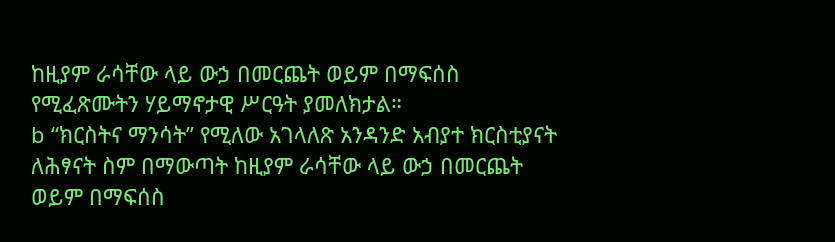ከዚያም ራሳቸው ላይ ውኃ በመርጨት ወይም በማፍሰስ የሚፈጽሙትን ሃይማኖታዊ ሥርዓት ያመለክታል።
b “ክርስትና ማንሳት” የሚለው አገላለጽ አንዳንድ አብያተ ክርስቲያናት ለሕፃናት ስም በማውጣት ከዚያም ራሳቸው ላይ ውኃ በመርጨት ወይም በማፍሰስ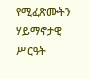የሚፈጽሙትን ሃይማኖታዊ ሥርዓት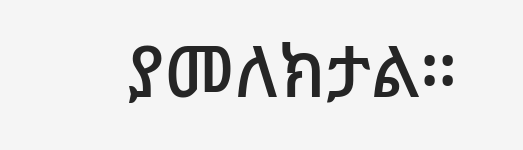ያመለክታል።